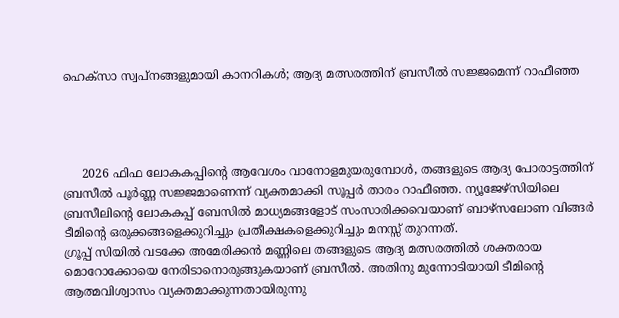ഹെക്സാ സ്വപ്നങ്ങളുമായി കാനറികൾ; ആദ്യ മത്സരത്തിന് ബ്രസീൽ സജ്ജമെന്ന് റാഫീഞ്ഞ




     2026 ഫിഫ ലോകകപ്പിന്റെ ആവേശം വാനോളമുയരുമ്പോൾ, തങ്ങളുടെ ആദ്യ പോരാട്ടത്തിന് ബ്രസീൽ പൂർണ്ണ സജ്ജമാണെന്ന് വ്യക്തമാക്കി സൂപ്പർ താരം റാഫീഞ്ഞ. ന്യൂജേഴ്‌സിയിലെ ബ്രസീലിന്റെ ലോകകപ്പ് ബേസിൽ മാധ്യമങ്ങളോട് സംസാരിക്കവെയാണ് ബാഴ്‌സലോണ വിങ്ങർ ടീമിന്റെ ഒരുക്കങ്ങളെക്കുറിച്ചും പ്രതീക്ഷകളെക്കുറിച്ചും മനസ്സ് തുറന്നത്.
ഗ്രൂപ്പ് സിയിൽ വടക്കേ അമേരിക്കൻ മണ്ണിലെ തങ്ങളുടെ ആദ്യ മത്സരത്തിൽ ശക്തരായ മൊറോക്കോയെ നേരിടാനൊരുങ്ങുകയാണ് ബ്രസീൽ. അതിനു മുന്നോടിയായി ടീമിന്റെ ആത്മവിശ്വാസം വ്യക്തമാക്കുന്നതായിരുന്നു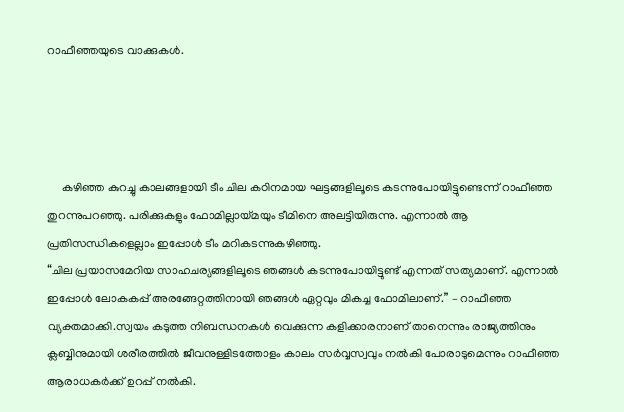റാഫീഞ്ഞയുടെ വാക്കുകൾ.




     കഴിഞ്ഞ കുറച്ചു കാലങ്ങളായി ടീം ചില കഠിനമായ ഘട്ടങ്ങളിലൂടെ കടന്നുപോയിട്ടുണ്ടെന്ന് റാഫീഞ്ഞ തുറന്നുപറഞ്ഞു. പരിക്കുകളും ഫോമില്ലായ്മയും ടീമിനെ അലട്ടിയിരുന്നു. എന്നാൽ ആ പ്രതിസന്ധികളെല്ലാം ഇപ്പോൾ ടീം മറികടന്നുകഴിഞ്ഞു.
“ചില പ്രയാസമേറിയ സാഹചര്യങ്ങളിലൂടെ ഞങ്ങൾ കടന്നുപോയിട്ടുണ്ട് എന്നത് സത്യമാണ്. എന്നാൽ ഇപ്പോൾ ലോകകപ്പ് അരങ്ങേറ്റത്തിനായി ഞങ്ങൾ ഏറ്റവും മികച്ച ഫോമിലാണ്.” – റാഫീഞ്ഞ വ്യക്തമാക്കി.സ്വയം കടുത്ത നിബന്ധനകൾ വെക്കുന്ന കളിക്കാരനാണ് താനെന്നും രാജ്യത്തിനും ക്ലബ്ബിനുമായി ശരീരത്തിൽ ജീവനുള്ളിടത്തോളം കാലം സർവ്വസ്വവും നൽകി പോരാടുമെന്നും റാഫീഞ്ഞ ആരാധകർക്ക് ഉറപ്പ് നൽകി.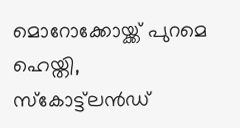മൊറോക്കോയ്ക്ക് പുറമെ ഹെയ്തി, സ്കോട്ട്‌ലൻഡ്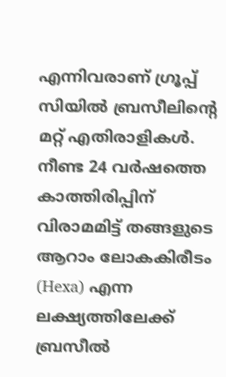എന്നിവരാണ് ഗ്രൂപ്പ് സിയിൽ ബ്രസീലിന്റെ മറ്റ് എതിരാളികൾ. നീണ്ട 24 വർഷത്തെ കാത്തിരിപ്പിന് വിരാമമിട്ട് തങ്ങളുടെ ആറാം ലോകകിരീടം (Hexa) എന്ന ലക്ഷ്യത്തിലേക്ക് ബ്രസീൽ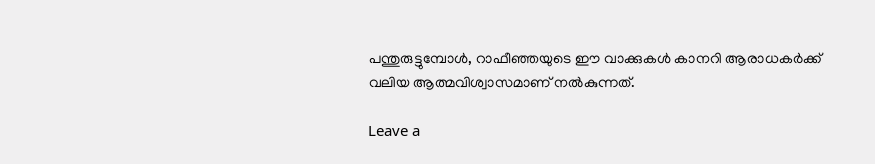പന്തുരുട്ടുമ്പോൾ, റാഫീഞ്ഞയുടെ ഈ വാക്കുകൾ കാനറി ആരാധകർക്ക് വലിയ ആത്മവിശ്വാസമാണ് നൽകുന്നത്.

Leave a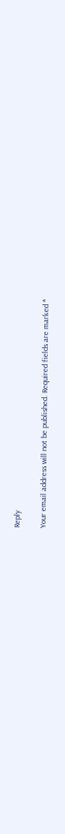Reply

Your email address will not be published. Required fields are marked *